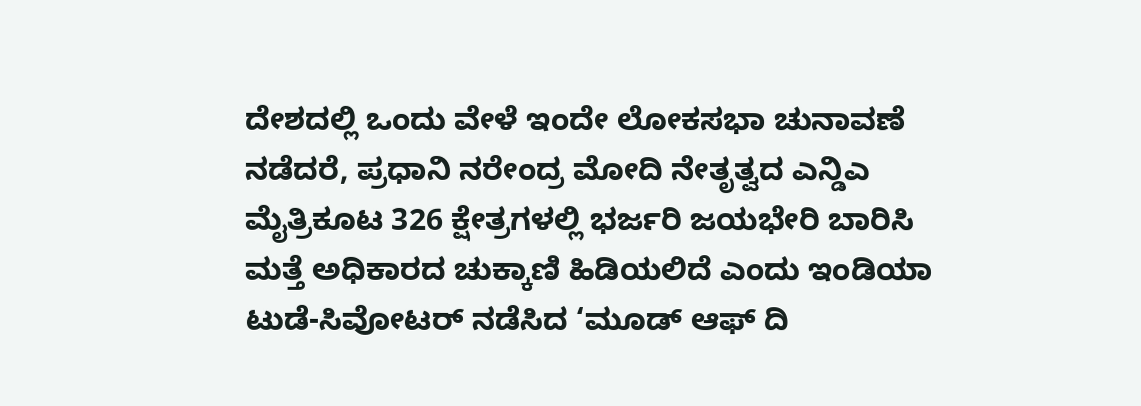ದೇಶದಲ್ಲಿ ಒಂದು ವೇಳೆ ಇಂದೇ ಲೋಕಸಭಾ ಚುನಾವಣೆ ನಡೆದರೆ, ಪ್ರಧಾನಿ ನರೇಂದ್ರ ಮೋದಿ ನೇತೃತ್ವದ ಎನ್ಡಿಎ ಮೈತ್ರಿಕೂಟ 326 ಕ್ಷೇತ್ರಗಳಲ್ಲಿ ಭರ್ಜರಿ ಜಯಭೇರಿ ಬಾರಿಸಿ ಮತ್ತೆ ಅಧಿಕಾರದ ಚುಕ್ಕಾಣಿ ಹಿಡಿಯಲಿದೆ ಎಂದು ಇಂಡಿಯಾ ಟುಡೆ-ಸಿವೋಟರ್ ನಡೆಸಿದ ‘ಮೂಡ್ ಆಫ್ ದಿ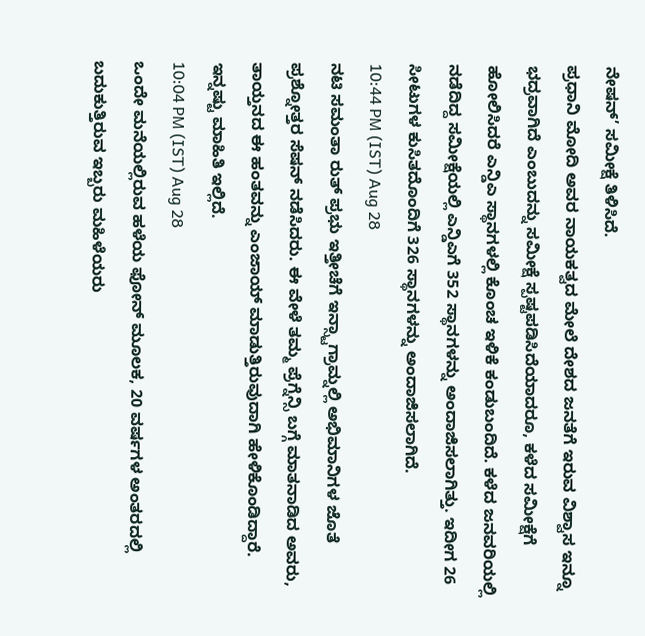ನೇಷನ್’ ಸಮೀಕ್ಷೆ ತಿಳಿಸಿದೆ.
ಪ್ರಧಾನಿ ಮೋದಿ ಅವರ ನಾಯಕತ್ವದ ಮೇಲೆ ದೇಶದ ಜನತೆಗೆ ಇರುವ ವಿಶ್ವಾಸ ಇನ್ನೂ ಭದ್ರವಾಗಿದೆ ಎಂಬುದನ್ನು ಸಮೀಕ್ಷೆ ಸ್ಪಷ್ಟಪಡಿಸಿದೆಯಾದರೂ, ಕಳೆದ ಸಮೀಕ್ಷೆಗೆ ಹೋಲಿಸಿದರೆ ಎನ್ಡಿಎ ಸ್ಥಾನಗಳಲ್ಲಿ ಕೊಂಚ ಇಳಿಕೆ ಕಂಡುಬಂದಿದೆ. ಕಳೆದ ಜನವರಿಯಲ್ಲಿ ನಡೆದಿದ್ದ ಸಮೀಕ್ಷೆಯಲ್ಲಿ ಎನ್ಡಿಎಗೆ 352 ಸ್ಥಾನಗಳನ್ನು ಅಂದಾಜಿಸಲಾಗಿತ್ತು. ಇದೀಗ 26 ಸೀಟುಗಳ ಕುಸಿತದೊಂದಿಗೆ 326 ಸ್ಥಾನಗಳನ್ನು ಅಂದಾಜಿಸಲಾಗಿದೆ.
10:44 PM (IST) Aug 28
ನಟಿ ಸಮಂತಾ ರುತ್ ಪ್ರಭು ಇತ್ತೀಚೆಗೆ ಇನ್ಸ್ಟಾಗ್ರಾಮ್ನಲ್ಲಿ ಅಭಿಮಾನಿಗಳ ಜೊತೆ ಪ್ರಶ್ನೋತ್ತರ ಸೆಷನ್ ನಡೆಸಿದರು. ಈ ವೇಳೆ ತಮ್ಮ ಪ್ರೆಗ್ನೆನ್ಸಿ ಬಗ್ಗೆ ಮಾತನಾಡಿದ ಅವರು, ತಾಯ್ತನದ ಈ ಹಂತವನ್ನು ಎಂಜಾಯ್ ಮಾಡುತ್ತಿರುವುದಾಗಿ ಹೇಳಿಕೊಂಡಿದ್ದಾರೆ. ಇನ್ನಷ್ಟು ಮಾಹಿತಿ ಇಲ್ಲಿದೆ.
10:04 PM (IST) Aug 28
ಒಂದೇ ಮನೆಯಲ್ಲಿರುವ ಹಳೆಯ ಫೋನ್ ಮೂಲಕ, 20 ವರ್ಷಗಳ ಅಂತರದಲ್ಲಿ ಬದುಕುತ್ತಿರುವ ಇಬ್ಬರು ಮಹಿಳೆಯರು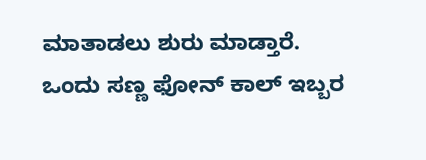ಮಾತಾಡಲು ಶುರು ಮಾಡ್ತಾರೆ. ಒಂದು ಸಣ್ಣ ಫೋನ್ ಕಾಲ್ ಇಬ್ಬರ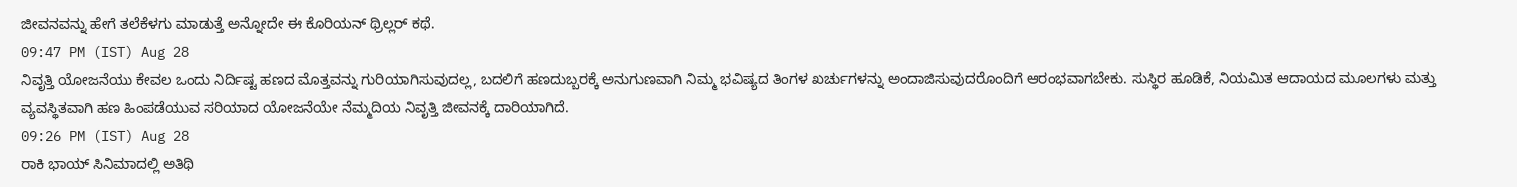ಜೀವನವನ್ನು ಹೇಗೆ ತಲೆಕೆಳಗು ಮಾಡುತ್ತೆ ಅನ್ನೋದೇ ಈ ಕೊರಿಯನ್ ಥ್ರಿಲ್ಲರ್ ಕಥೆ.
09:47 PM (IST) Aug 28
ನಿವೃತ್ತಿ ಯೋಜನೆಯು ಕೇವಲ ಒಂದು ನಿರ್ದಿಷ್ಟ ಹಣದ ಮೊತ್ತವನ್ನು ಗುರಿಯಾಗಿಸುವುದಲ್ಲ, ಬದಲಿಗೆ ಹಣದುಬ್ಬರಕ್ಕೆ ಅನುಗುಣವಾಗಿ ನಿಮ್ಮ ಭವಿಷ್ಯದ ತಿಂಗಳ ಖರ್ಚುಗಳನ್ನು ಅಂದಾಜಿಸುವುದರೊಂದಿಗೆ ಆರಂಭವಾಗಬೇಕು. ಸುಸ್ಥಿರ ಹೂಡಿಕೆ, ನಿಯಮಿತ ಆದಾಯದ ಮೂಲಗಳು ಮತ್ತು ವ್ಯವಸ್ಥಿತವಾಗಿ ಹಣ ಹಿಂಪಡೆಯುವ ಸರಿಯಾದ ಯೋಜನೆಯೇ ನೆಮ್ಮದಿಯ ನಿವೃತ್ತಿ ಜೀವನಕ್ಕೆ ದಾರಿಯಾಗಿದೆ.
09:26 PM (IST) Aug 28
ರಾಕಿ ಭಾಯ್ ಸಿನಿಮಾದಲ್ಲಿ ಅತಿಥಿ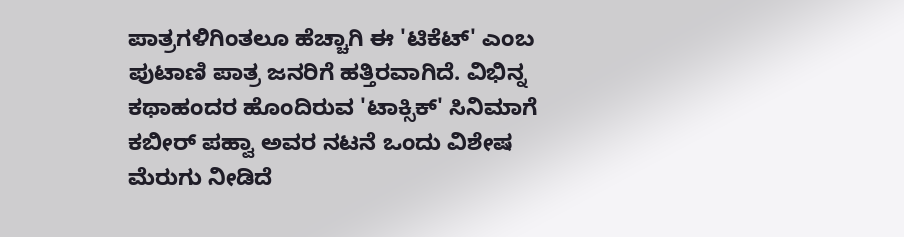ಪಾತ್ರಗಳಿಗಿಂತಲೂ ಹೆಚ್ಚಾಗಿ ಈ 'ಟಿಕೆಟ್' ಎಂಬ ಪುಟಾಣಿ ಪಾತ್ರ ಜನರಿಗೆ ಹತ್ತಿರವಾಗಿದೆ. ವಿಭಿನ್ನ ಕಥಾಹಂದರ ಹೊಂದಿರುವ 'ಟಾಕ್ಸಿಕ್' ಸಿನಿಮಾಗೆ ಕಬೀರ್ ಪಹ್ವಾ ಅವರ ನಟನೆ ಒಂದು ವಿಶೇಷ ಮೆರುಗು ನೀಡಿದೆ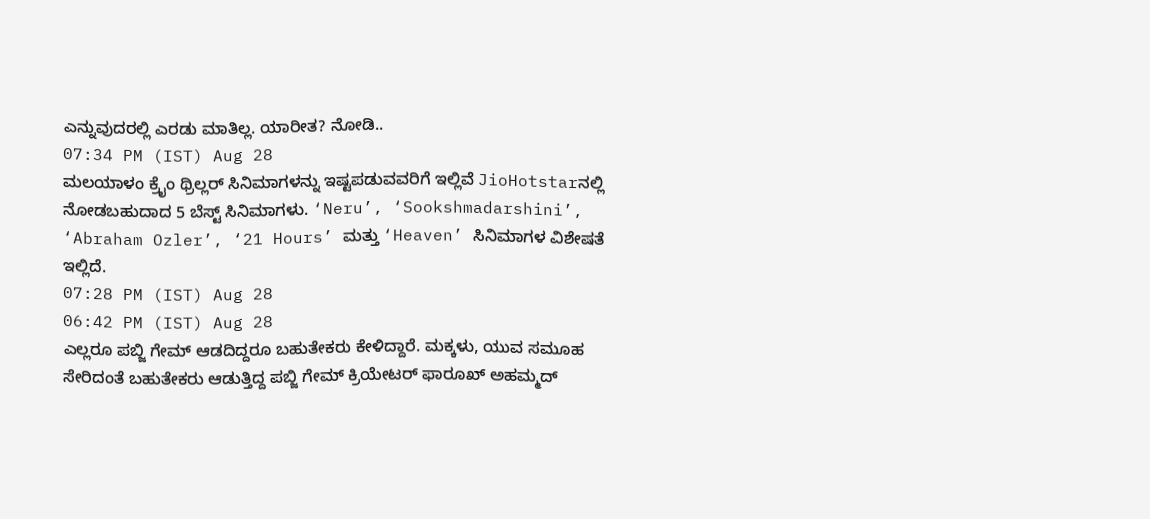ಎನ್ನುವುದರಲ್ಲಿ ಎರಡು ಮಾತಿಲ್ಲ. ಯಾರೀತ? ನೋಡಿ..
07:34 PM (IST) Aug 28
ಮಲಯಾಳಂ ಕ್ರೈಂ ಥ್ರಿಲ್ಲರ್ ಸಿನಿಮಾಗಳನ್ನು ಇಷ್ಟಪಡುವವರಿಗೆ ಇಲ್ಲಿವೆ JioHotstarನಲ್ಲಿ ನೋಡಬಹುದಾದ 5 ಬೆಸ್ಟ್ ಸಿನಿಮಾಗಳು. ‘Neru’, ‘Sookshmadarshini’, ‘Abraham Ozler’, ‘21 Hours’ ಮತ್ತು ‘Heaven’ ಸಿನಿಮಾಗಳ ವಿಶೇಷತೆ ಇಲ್ಲಿದೆ.
07:28 PM (IST) Aug 28
06:42 PM (IST) Aug 28
ಎಲ್ಲರೂ ಪಬ್ಜಿ ಗೇಮ್ ಆಡದಿದ್ದರೂ ಬಹುತೇಕರು ಕೇಳಿದ್ದಾರೆ. ಮಕ್ಕಳು, ಯುವ ಸಮೂಹ ಸೇರಿದಂತೆ ಬಹುತೇಕರು ಆಡುತ್ತಿದ್ದ ಪಬ್ಜಿ ಗೇಮ್ ಕ್ರಿಯೇಟರ್ ಫಾರೂಖ್ ಅಹಮ್ಮದ್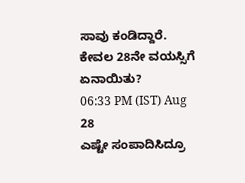ಸಾವು ಕಂಡಿದ್ದಾರೆ. ಕೇವಲ 28ನೇ ವಯಸ್ಸಿಗೆ ಏನಾಯಿತು?
06:33 PM (IST) Aug 28
ಎಷ್ಟೇ ಸಂಪಾದಿಸಿದ್ರೂ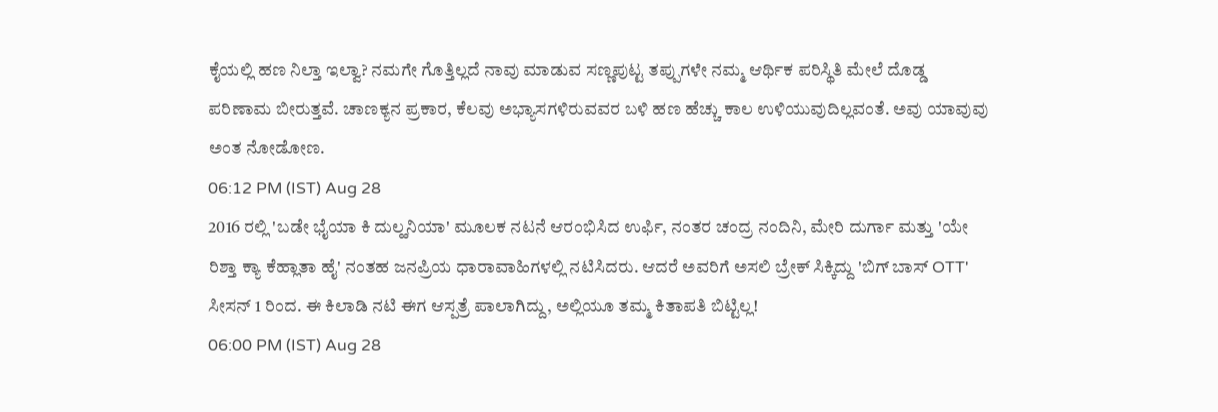ಕೈಯಲ್ಲಿ ಹಣ ನಿಲ್ತಾ ಇಲ್ವಾ? ನಮಗೇ ಗೊತ್ತಿಲ್ಲದೆ ನಾವು ಮಾಡುವ ಸಣ್ಣಪುಟ್ಟ ತಪ್ಪುಗಳೇ ನಮ್ಮ ಆರ್ಥಿಕ ಪರಿಸ್ಥಿತಿ ಮೇಲೆ ದೊಡ್ಡ ಪರಿಣಾಮ ಬೀರುತ್ತವೆ. ಚಾಣಕ್ಯನ ಪ್ರಕಾರ, ಕೆಲವು ಅಭ್ಯಾಸಗಳಿರುವವರ ಬಳಿ ಹಣ ಹೆಚ್ಚು ಕಾಲ ಉಳಿಯುವುದಿಲ್ಲವಂತೆ. ಅವು ಯಾವುವು ಅಂತ ನೋಡೋಣ.
06:12 PM (IST) Aug 28
2016 ರಲ್ಲಿ 'ಬಡೇ ಭೈಯಾ ಕಿ ದುಲ್ಹನಿಯಾ' ಮೂಲಕ ನಟನೆ ಆರಂಭಿಸಿದ ಉರ್ಫಿ, ನಂತರ ಚಂದ್ರ ನಂದಿನಿ, ಮೇರಿ ದುರ್ಗಾ ಮತ್ತು 'ಯೇ ರಿಶ್ತಾ ಕ್ಯಾ ಕೆಹ್ಲಾತಾ ಹೈ' ನಂತಹ ಜನಪ್ರಿಯ ಧಾರಾವಾಹಿಗಳಲ್ಲಿ ನಟಿಸಿದರು. ಆದರೆ ಅವರಿಗೆ ಅಸಲಿ ಬ್ರೇಕ್ ಸಿಕ್ಕಿದ್ದು 'ಬಿಗ್ ಬಾಸ್ OTT' ಸೀಸನ್ 1 ರಿಂದ. ಈ ಕಿಲಾಡಿ ನಟಿ ಈಗ ಆಸ್ಪತ್ರೆ ಪಾಲಾಗಿದ್ದು, ಅಲ್ಲಿಯೂ ತಮ್ಮ ಕಿತಾಪತಿ ಬಿಟ್ಟಿಲ್ಲ!
06:00 PM (IST) Aug 28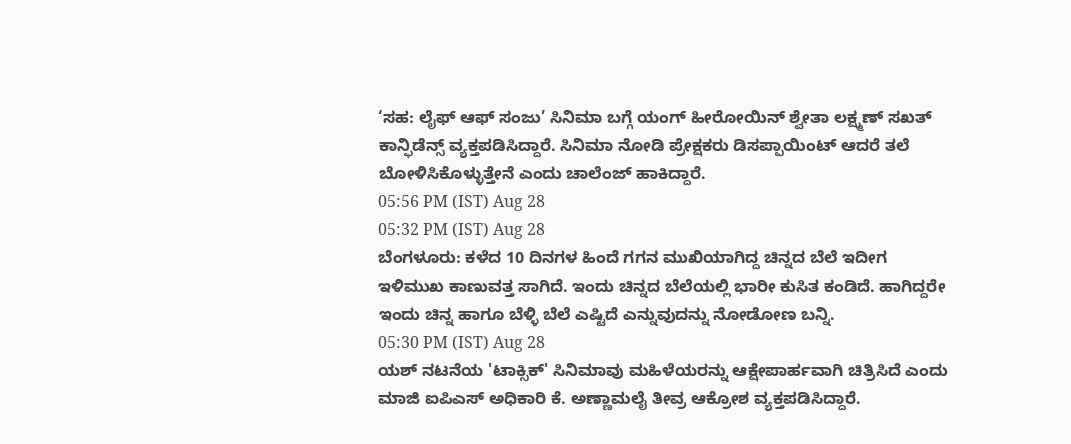‘ಸಹ: ಲೈಫ್ ಆಫ್ ಸಂಜು’ ಸಿನಿಮಾ ಬಗ್ಗೆ ಯಂಗ್ ಹೀರೋಯಿನ್ ಶ್ವೇತಾ ಲಕ್ಷ್ಮಣ್ ಸಖತ್ ಕಾನ್ಫಿಡೆನ್ಸ್ ವ್ಯಕ್ತಪಡಿಸಿದ್ದಾರೆ. ಸಿನಿಮಾ ನೋಡಿ ಪ್ರೇಕ್ಷಕರು ಡಿಸಪ್ಪಾಯಿಂಟ್ ಆದರೆ ತಲೆ ಬೋಳಿಸಿಕೊಳ್ಳುತ್ತೇನೆ ಎಂದು ಚಾಲೆಂಜ್ ಹಾಕಿದ್ದಾರೆ.
05:56 PM (IST) Aug 28
05:32 PM (IST) Aug 28
ಬೆಂಗಳೂರು: ಕಳೆದ 10 ದಿನಗಳ ಹಿಂದೆ ಗಗನ ಮುಖಿಯಾಗಿದ್ದ ಚಿನ್ನದ ಬೆಲೆ ಇದೀಗ ಇಳಿಮುಖ ಕಾಣುವತ್ತ ಸಾಗಿದೆ. ಇಂದು ಚಿನ್ನದ ಬೆಲೆಯಲ್ಲಿ ಭಾರೀ ಕುಸಿತ ಕಂಡಿದೆ. ಹಾಗಿದ್ದರೇ ಇಂದು ಚಿನ್ನ ಹಾಗೂ ಬೆಳ್ಳಿ ಬೆಲೆ ಎಷ್ಟಿದೆ ಎನ್ನುವುದನ್ನು ನೋಡೋಣ ಬನ್ನಿ.
05:30 PM (IST) Aug 28
ಯಶ್ ನಟನೆಯ 'ಟಾಕ್ಸಿಕ್' ಸಿನಿಮಾವು ಮಹಿಳೆಯರನ್ನು ಆಕ್ಷೇಪಾರ್ಹವಾಗಿ ಚಿತ್ರಿಸಿದೆ ಎಂದು ಮಾಜಿ ಐಪಿಎಸ್ ಅಧಿಕಾರಿ ಕೆ. ಅಣ್ಣಾಮಲೈ ತೀವ್ರ ಆಕ್ರೋಶ ವ್ಯಕ್ತಪಡಿಸಿದ್ದಾರೆ.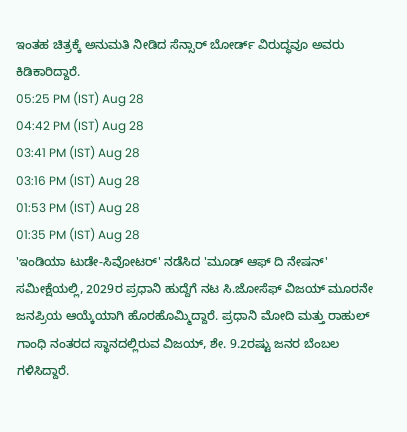ಇಂತಹ ಚಿತ್ರಕ್ಕೆ ಅನುಮತಿ ನೀಡಿದ ಸೆನ್ಸಾರ್ ಬೋರ್ಡ್ ವಿರುದ್ಧವೂ ಅವರು ಕಿಡಿಕಾರಿದ್ದಾರೆ.
05:25 PM (IST) Aug 28
04:42 PM (IST) Aug 28
03:41 PM (IST) Aug 28
03:16 PM (IST) Aug 28
01:53 PM (IST) Aug 28
01:35 PM (IST) Aug 28
'ಇಂಡಿಯಾ ಟುಡೇ-ಸಿವೋಟರ್' ನಡೆಸಿದ 'ಮೂಡ್ ಆಫ್ ದಿ ನೇಷನ್' ಸಮೀಕ್ಷೆಯಲ್ಲಿ, 2029ರ ಪ್ರಧಾನಿ ಹುದ್ದೆಗೆ ನಟ ಸಿ.ಜೋಸೆಫ್ ವಿಜಯ್ ಮೂರನೇ ಜನಪ್ರಿಯ ಆಯ್ಕೆಯಾಗಿ ಹೊರಹೊಮ್ಮಿದ್ದಾರೆ. ಪ್ರಧಾನಿ ಮೋದಿ ಮತ್ತು ರಾಹುಲ್ ಗಾಂಧಿ ನಂತರದ ಸ್ಥಾನದಲ್ಲಿರುವ ವಿಜಯ್, ಶೇ. 9.2ರಷ್ಟು ಜನರ ಬೆಂಬಲ ಗಳಿಸಿದ್ದಾರೆ.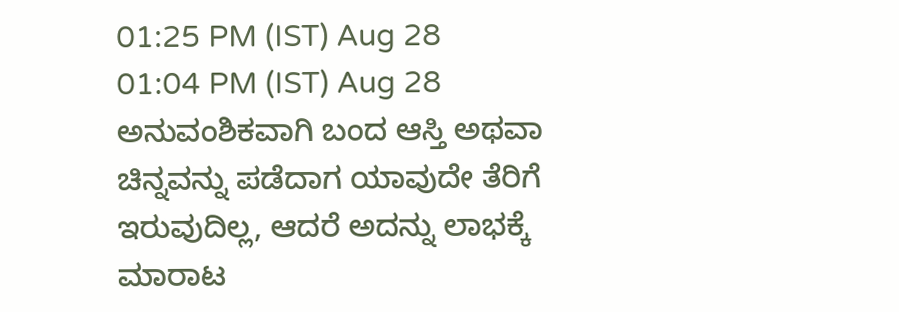01:25 PM (IST) Aug 28
01:04 PM (IST) Aug 28
ಅನುವಂಶಿಕವಾಗಿ ಬಂದ ಆಸ್ತಿ ಅಥವಾ ಚಿನ್ನವನ್ನು ಪಡೆದಾಗ ಯಾವುದೇ ತೆರಿಗೆ ಇರುವುದಿಲ್ಲ, ಆದರೆ ಅದನ್ನು ಲಾಭಕ್ಕೆ ಮಾರಾಟ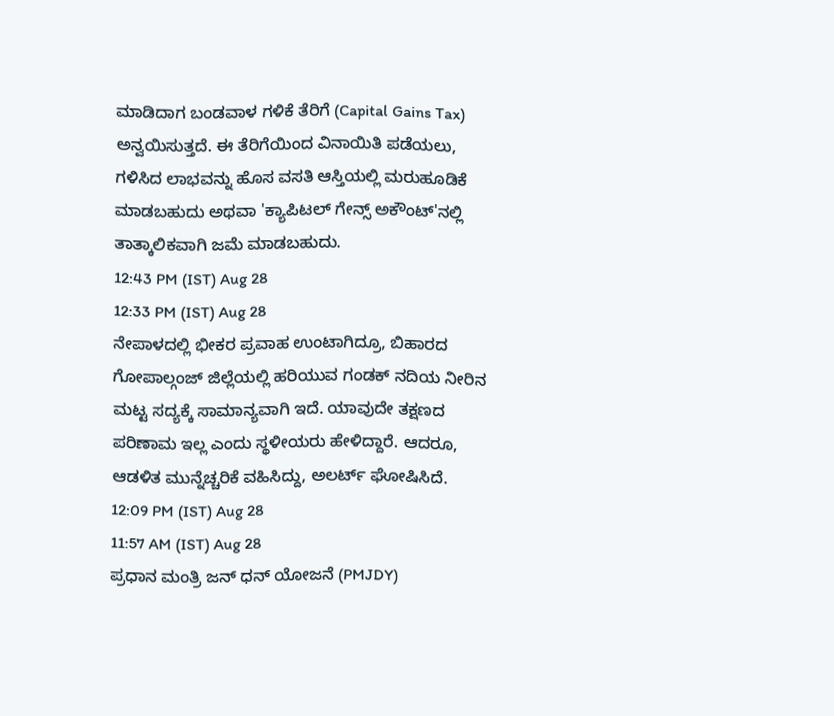ಮಾಡಿದಾಗ ಬಂಡವಾಳ ಗಳಿಕೆ ತೆರಿಗೆ (Capital Gains Tax) ಅನ್ವಯಿಸುತ್ತದೆ. ಈ ತೆರಿಗೆಯಿಂದ ವಿನಾಯಿತಿ ಪಡೆಯಲು, ಗಳಿಸಿದ ಲಾಭವನ್ನು ಹೊಸ ವಸತಿ ಆಸ್ತಿಯಲ್ಲಿ ಮರುಹೂಡಿಕೆ ಮಾಡಬಹುದು ಅಥವಾ 'ಕ್ಯಾಪಿಟಲ್ ಗೇನ್ಸ್ ಅಕೌಂಟ್'ನಲ್ಲಿ ತಾತ್ಕಾಲಿಕವಾಗಿ ಜಮೆ ಮಾಡಬಹುದು.
12:43 PM (IST) Aug 28
12:33 PM (IST) Aug 28
ನೇಪಾಳದಲ್ಲಿ ಭೀಕರ ಪ್ರವಾಹ ಉಂಟಾಗಿದ್ರೂ, ಬಿಹಾರದ ಗೋಪಾಲ್ಗಂಜ್ ಜಿಲ್ಲೆಯಲ್ಲಿ ಹರಿಯುವ ಗಂಡಕ್ ನದಿಯ ನೀರಿನ ಮಟ್ಟ ಸದ್ಯಕ್ಕೆ ಸಾಮಾನ್ಯವಾಗಿ ಇದೆ. ಯಾವುದೇ ತಕ್ಷಣದ ಪರಿಣಾಮ ಇಲ್ಲ ಎಂದು ಸ್ಥಳೀಯರು ಹೇಳಿದ್ದಾರೆ. ಆದರೂ, ಆಡಳಿತ ಮುನ್ನೆಚ್ಚರಿಕೆ ವಹಿಸಿದ್ದು, ಅಲರ್ಟ್ ಘೋಷಿಸಿದೆ.
12:09 PM (IST) Aug 28
11:57 AM (IST) Aug 28
ಪ್ರಧಾನ ಮಂತ್ರಿ ಜನ್ ಧನ್ ಯೋಜನೆ (PMJDY)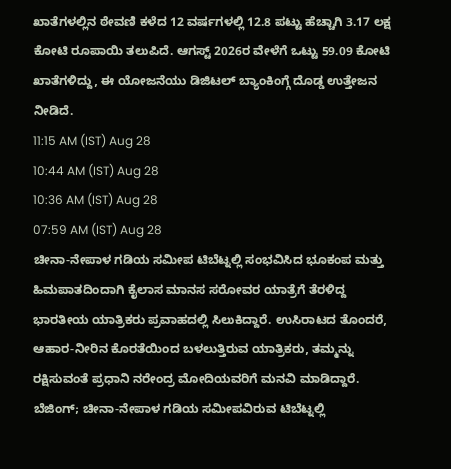ಖಾತೆಗಳಲ್ಲಿನ ಠೇವಣಿ ಕಳೆದ 12 ವರ್ಷಗಳಲ್ಲಿ 12.8 ಪಟ್ಟು ಹೆಚ್ಚಾಗಿ 3.17 ಲಕ್ಷ ಕೋಟಿ ರೂಪಾಯಿ ತಲುಪಿದೆ. ಆಗಸ್ಟ್ 2026ರ ವೇಳೆಗೆ ಒಟ್ಟು 59.09 ಕೋಟಿ ಖಾತೆಗಳಿದ್ದು, ಈ ಯೋಜನೆಯು ಡಿಜಿಟಲ್ ಬ್ಯಾಂಕಿಂಗ್ಗೆ ದೊಡ್ಡ ಉತ್ತೇಜನ ನೀಡಿದೆ.
11:15 AM (IST) Aug 28
10:44 AM (IST) Aug 28
10:36 AM (IST) Aug 28
07:59 AM (IST) Aug 28
ಚೀನಾ-ನೇಪಾಳ ಗಡಿಯ ಸಮೀಪ ಟಿಬೆಟ್ನಲ್ಲಿ ಸಂಭವಿಸಿದ ಭೂಕಂಪ ಮತ್ತು ಹಿಮಪಾತದಿಂದಾಗಿ ಕೈಲಾಸ ಮಾನಸ ಸರೋವರ ಯಾತ್ರೆಗೆ ತೆರಳಿದ್ದ ಭಾರತೀಯ ಯಾತ್ರಿಕರು ಪ್ರವಾಹದಲ್ಲಿ ಸಿಲುಕಿದ್ದಾರೆ. ಉಸಿರಾಟದ ತೊಂದರೆ, ಆಹಾರ-ನೀರಿನ ಕೊರತೆಯಿಂದ ಬಳಲುತ್ತಿರುವ ಯಾತ್ರಿಕರು, ತಮ್ಮನ್ನು ರಕ್ಷಿಸುವಂತೆ ಪ್ರಧಾನಿ ನರೇಂದ್ರ ಮೋದಿಯವರಿಗೆ ಮನವಿ ಮಾಡಿದ್ದಾರೆ.
ಬೆಜಿಂಗ್; ಚೀನಾ-ನೇಪಾಳ ಗಡಿಯ ಸಮೀಪವಿರುವ ಟಿಬೆಟ್ನಲ್ಲಿ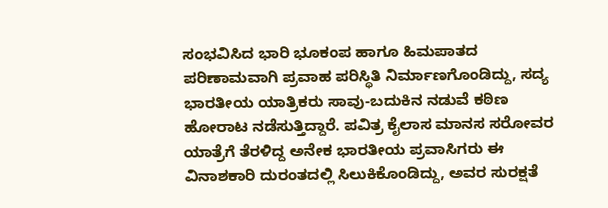ಸಂಭವಿಸಿದ ಭಾರಿ ಭೂಕಂಪ ಹಾಗೂ ಹಿಮಪಾತದ ಪರಿಣಾಮವಾಗಿ ಪ್ರವಾಹ ಪರಿಸ್ಥಿತಿ ನಿರ್ಮಾಣಗೊಂಡಿದ್ದು, ಸದ್ಯ ಭಾರತೀಯ ಯಾತ್ರಿಕರು ಸಾವು-ಬದುಕಿನ ನಡುವೆ ಕಠಿಣ ಹೋರಾಟ ನಡೆಸುತ್ತಿದ್ದಾರೆ. ಪವಿತ್ರ ಕೈಲಾಸ ಮಾನಸ ಸರೋವರ ಯಾತ್ರೆಗೆ ತೆರಳಿದ್ದ ಅನೇಕ ಭಾರತೀಯ ಪ್ರವಾಸಿಗರು ಈ ವಿನಾಶಕಾರಿ ದುರಂತದಲ್ಲಿ ಸಿಲುಕಿಕೊಂಡಿದ್ದು, ಅವರ ಸುರಕ್ಷತೆ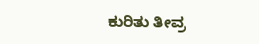ಕುರಿತು ತೀವ್ರ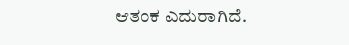ಆತಂಕ ಎದುರಾಗಿದೆ.